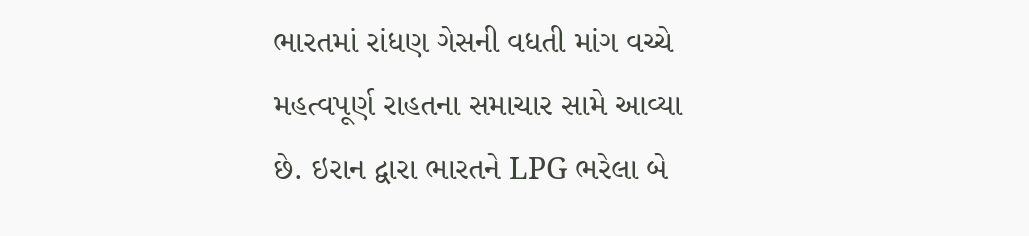ભારતમાં રાંધણ ગેસની વધતી માંગ વચ્ચે મહત્વપૂર્ણ રાહતના સમાચાર સામે આવ્યા છે. ઇરાન દ્વારા ભારતને LPG ભરેલા બે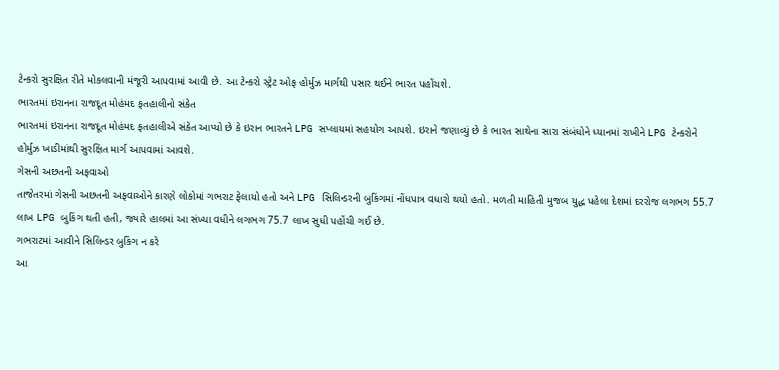ટેન્કરો સુરક્ષિત રીતે મોકલવાની મંજૂરી આપવામાં આવી છે. આ ટેન્કરો સ્ટ્રેટ ઓફ હોર્મુઝ માર્ગથી પસાર થઈને ભારત પહોંચશે.
ભારતમાં ઇરાનના રાજદૂત મોહંમદ ફતહાલીનો સંકેત
ભારતમાં ઇરાનના રાજદૂત મોહંમદ ફતહાલીએ સંકેત આપ્યો છે કે ઇરાન ભારતને LPG સપ્લાયમાં સહયોગ આપશે. ઇરાને જણાવ્યું છે કે ભારત સાથેના સારા સંબંધોને ધ્યાનમાં રાખીને LPG ટેન્કરોને હોર્મુઝ ખાડીમાંથી સુરક્ષિત માર્ગ આપવામાં આવશે.
ગેસની અછતની અફવાઓ
તાજેતરમાં ગેસની અછતની અફવાઓને કારણે લોકોમાં ગભરાટ ફેલાયો હતો અને LPG સિલિન્ડરની બુકિંગમાં નોંધપાત્ર વધારો થયો હતો. મળતી માહિતી મુજબ યુદ્ધ પહેલા દેશમાં દરરોજ લગભગ 55.7 લાખ LPG બુકિંગ થતી હતી, જ્યારે હાલમાં આ સંખ્યા વધીને લગભગ 75.7 લાખ સુધી પહોંચી ગઈ છે.
ગભરાટમાં આવીને સિલિન્ડર બુકિંગ ન કરે
આ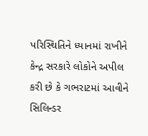પરિસ્થિતિને ધ્યાનમાં રાખીને કેન્દ્ર સરકારે લોકોને અપીલ કરી છે કે ગભરાટમાં આવીને સિલિન્ડર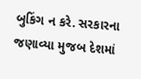બુકિંગ ન કરે. સરકારના જણાવ્યા મુજબ દેશમાં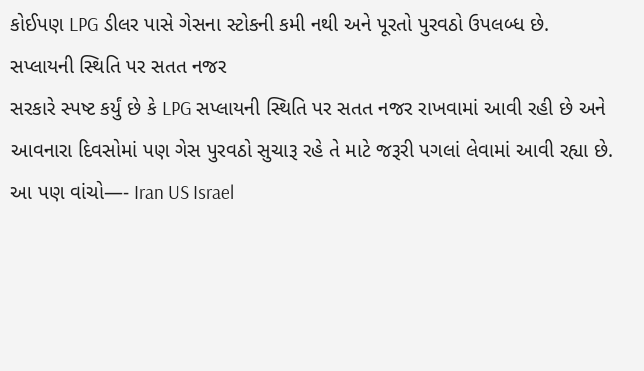કોઈપણ LPG ડીલર પાસે ગેસના સ્ટોકની કમી નથી અને પૂરતો પુરવઠો ઉપલબ્ધ છે.
સપ્લાયની સ્થિતિ પર સતત નજર
સરકારે સ્પષ્ટ કર્યું છે કે LPG સપ્લાયની સ્થિતિ પર સતત નજર રાખવામાં આવી રહી છે અને આવનારા દિવસોમાં પણ ગેસ પુરવઠો સુચારૂ રહે તે માટે જરૂરી પગલાં લેવામાં આવી રહ્યા છે.
આ પણ વાંચો—- Iran US Israel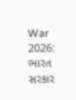War 2026: ભારત સરકાર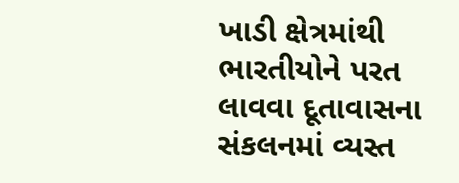ખાડી ક્ષેત્રમાંથી ભારતીયોને પરત લાવવા દૂતાવાસના સંકલનમાં વ્યસ્ત